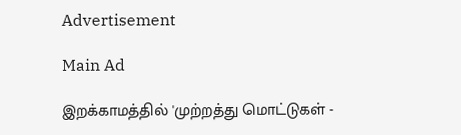Advertisement

Main Ad

இறக்காமத்தில் 'முற்றத்து மொட்டுகள் -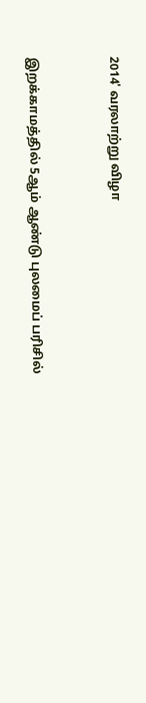2014' வரலாற்று விழா



இறக்காமத்தில் 5ஆம் ஆண்டு புலமைப் பரிசில்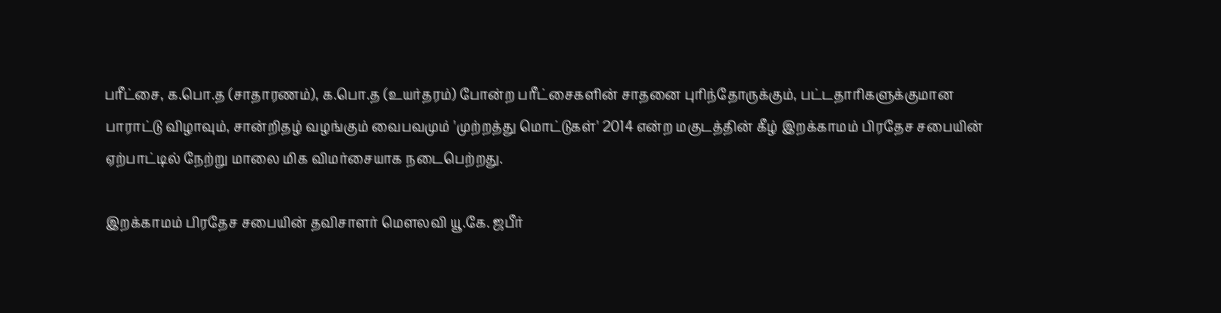பரீட்சை, க.பொ.த (சாதாரணம்), க.பொ.த (உயர்தரம்) போன்ற பரீட்சைகளின் சாதனை புரிந்தோருக்கும், பட்டதாரிகளுக்குமான பாராட்டு விழாவும், சான்றிதழ் வழங்கும் வைபவமும் 'முற்றத்து மொட்டுகள்' 2014 என்ற மகுடத்தின் கீழ் இறக்காமம் பிரதேச சபையின் ஏற்பாட்டில் நேற்று மாலை மிக விமர்சையாக நடைபெற்றது.

இறக்காமம் பிரதேச சபையின் தவிசாளர் மௌலவி யூ.கே. ஜபீர்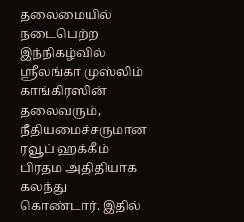தலைமையில் நடைபெற்ற இந்நிகழ்வில் ஸ்ரீலங்கா முஸ்லிம் காங்கிரஸின் தலைவரும், நீதியமைச்சருமான ரவூப் ஹக்கீம் பிரதம அதிதியாக கலந்து கொண்டார். இதில்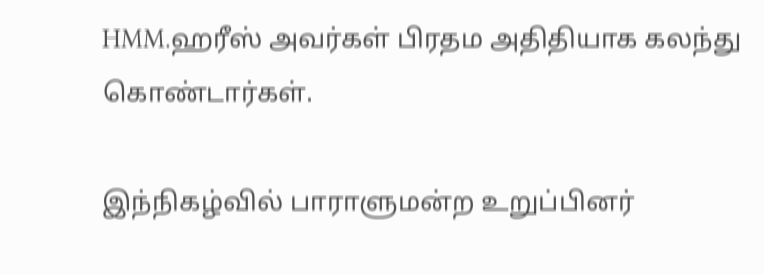HMM.ஹரீஸ் அவர்கள் பிரதம அதிதியாக கலந்து கொண்டார்கள்.

இந்நிகழ்வில் பாராளுமன்ற உறுப்பினர்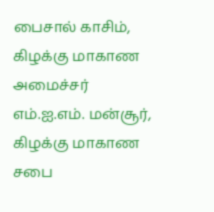பைசால் காசிம், கிழக்கு மாகாண அமைச்சர் எம்.ஐ.எம். மன்சூர், கிழக்கு மாகாண சபை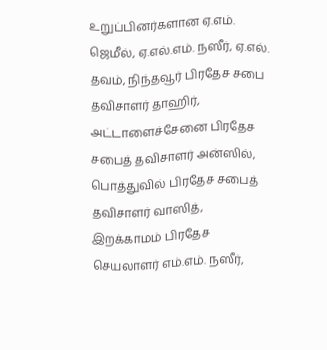உறுப்பினர்களான ஏ.எம். ஜெமீல், ஏ.எல்.எம். நஸீர், ஏ.எல். தவம், நிந்தவூர் பிரதேச சபை தவிசாளர் தாஹிர், அட்டாளைச்சேனை பிரதேச சபைத் தவிசாளர் அன்ஸில், பொத்துவில் பிரதேச சபைத் தவிசாளர் வாஸித், இறக்காமம் பிரதேச செயலாளர் எம்.எம். நஸீர்,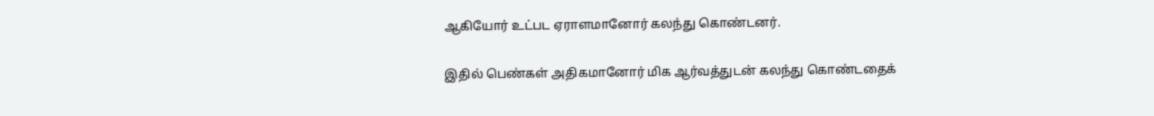ஆகியோர் உட்பட ஏராளமானோர் கலந்து கொண்டனர்.

இதில் பெண்கள் அதிகமானோர் மிக ஆர்வத்துடன் கலந்து கொண்டதைக்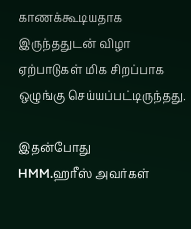காணக்கூடியதாக இருந்ததுடன் விழா ஏற்பாடுகள் மிக சிறப்பாக ஒழுங்கு செய்யப்பட்டிருந்தது.

இதன்போது
HMM.ஹரீஸ் அவர்கள்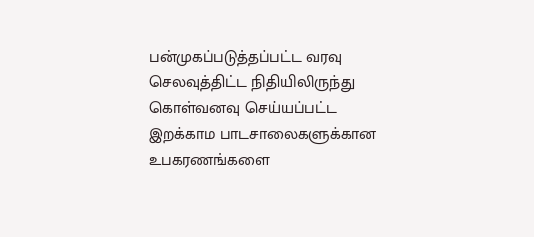பன்முகப்படுத்தப்பட்ட வரவு செலவுத்திட்ட நிதியிலிருந்து கொள்வனவு செய்யப்பட்ட இறக்காம பாடசாலைகளுக்கான உபகரணங்களை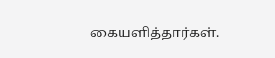கையளித்தார்கள்.